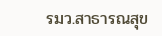รมว.สาธารณสุข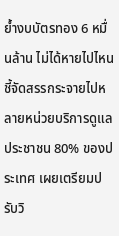ย้ำงบบัตรทอง 6 หมื่นล้าน ไม่ได้หายไปไหน ชี้จัดสรรกระจายไปหลายหน่วยบริการดูแลประชาชน 80% ของประเทศ เผยเตรียมปรับวิ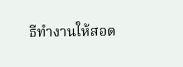ธีทำงานให้สอด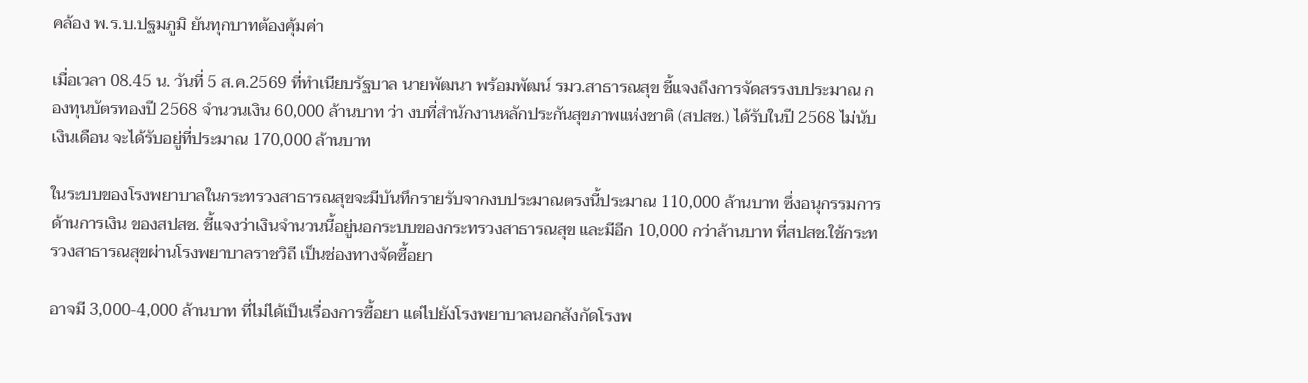คล้อง พ.ร.บ.ปฐมภูมิ ยันทุกบาทต้องคุ้มค่า

เมื่อเวลา 08.45 น. วันที่ 5 ส.ค.2569 ที่ทำเนียบรัฐบาล นายพัฒนา พร้อมพัฒน์ รมว.สาธารณสุข ชี้แจงถึงการจัดสรรงบประมาณ กองทุนบัตรทองปี 2568 จำนวนเงิน 60,000 ล้านบาท ว่า งบที่สำนักงานหลักประกันสุขภาพแห่งชาติ (สปสช.) ได้รับในปี 2568 ไม่นับเงินเดือน จะได้รับอยู่ที่ประมาณ 170,000 ล้านบาท

ในระบบของโรงพยาบาลในกระทรวงสาธารณสุขจะมีบันทึกรายรับจากงบประมาณตรงนี้ประมาณ 110,000 ล้านบาท ซึ่งอนุกรรมการด้านการเงิน ของสปสช. ชี้แจงว่าเงินจำนวนนี้อยู่นอกระบบของกระทรวงสาธารณสุข และมีอีก 10,000 กว่าล้านบาท ที่สปสช.ใช้กระทรวงสาธารณสุขผ่านโรงพยาบาลราชวิถี เป็นช่องทางจัดซื้อยา

อาจมี 3,000-4,000 ล้านบาท ที่ไม่ได้เป็นเรื่องการซื้อยา แต่ไปยังโรงพยาบาลนอกสังกัดโรงพ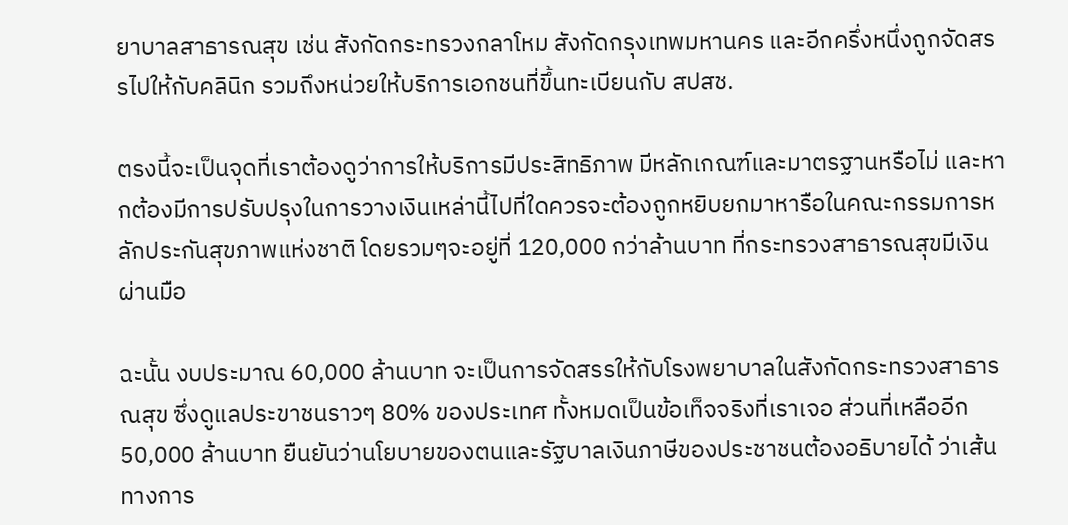ยาบาลสาธารณสุข เช่น สังกัดกระทรวงกลาโหม สังกัดกรุงเทพมหานคร และอีกครึ่งหนึ่งถูกจัดสรรไปให้กับคลินิก รวมถึงหน่วยให้บริการเอกชนที่ขึ้นทะเบียนกับ สปสช.

ตรงนี้จะเป็นจุดที่เราต้องดูว่าการให้บริการมีประสิทธิภาพ มีหลักเกณฑ์และมาตรฐานหรือไม่ และหากต้องมีการปรับปรุงในการวางเงินเหล่านี้ไปที่ใดควรจะต้องถูกหยิบยกมาหารือในคณะกรรมการหลักประกันสุขภาพแห่งชาติ โดยรวมๆจะอยู่ที่ 120,000 กว่าล้านบาท ที่กระทรวงสาธารณสุขมีเงินผ่านมือ

ฉะนั้น งบประมาณ 60,000 ล้านบาท จะเป็นการจัดสรรให้กับโรงพยาบาลในสังกัดกระทรวงสาธารณสุข ซึ่งดูแลประขาชนราวๆ 80% ของประเทศ ทั้งหมดเป็นข้อเท็จจริงที่เราเจอ ส่วนที่เหลืออีก 50,000 ล้านบาท ยืนยันว่านโยบายของตนและรัฐบาลเงินภาษีของประชาชนต้องอธิบายได้ ว่าเส้นทางการ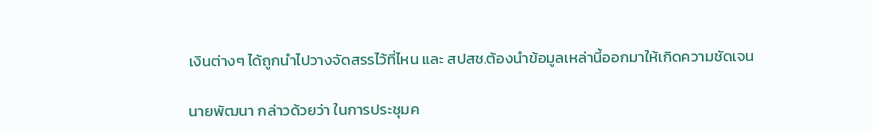เงินต่างๆ ได้ถูกนำไปวางจัดสรรไว้ที่ไหน และ สปสช.ต้องนำข้อมูลเหล่านี้ออกมาให้เกิดความชัดเจน

นายพัฒนา กล่าวด้วยว่า ในการประชุมค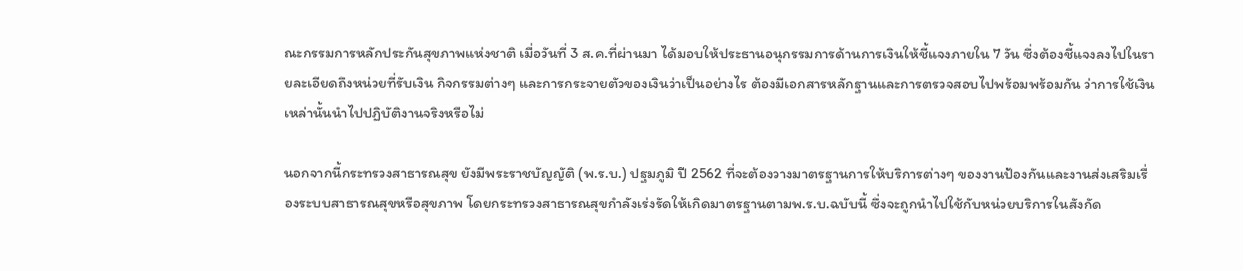ณะกรรมการหลักประกันสุขภาพแห่งชาติ เมื่อวันที่ 3 ส.ค.ที่ผ่านมา ได้มอบให้ประธานอนุกรรมการด้านการเงินให้ชี้แจงภายใน 7 วัน ซึ่งต้องชี้แจงลงไปในรายละเอียดถึงหน่วยที่รับเงิน กิจกรรมต่างๆ และการกระจายตัวของเงินว่าเป็นอย่างไร ต้องมีเอกสารหลักฐานและการตรวจสอบไปพร้อมพร้อมกัน ว่าการใช้เงินเหล่านั้นนำไปปฏิบัติงานจริงหรือไม่

นอกจากนี้กระทรวงสาธารณสุข ยังมีพระราชบัญญัติ (พ.ร.บ.) ปฐมภูมิ ปี 2562 ที่จะต้องวางมาตรฐานการให้บริการต่างๆ ของงานป้องกันและงานส่งเสริมเรื่องระบบสาธารณสุขหรือสุขภาพ โดยกระทรวงสาธารณสุขกำลังเร่งรัดให้เกิดมาตรฐานตามพ.ร.บ.ฉบับนี้ ซึ่งจะถูกนำไปใช้กับหน่วยบริการในสังกัด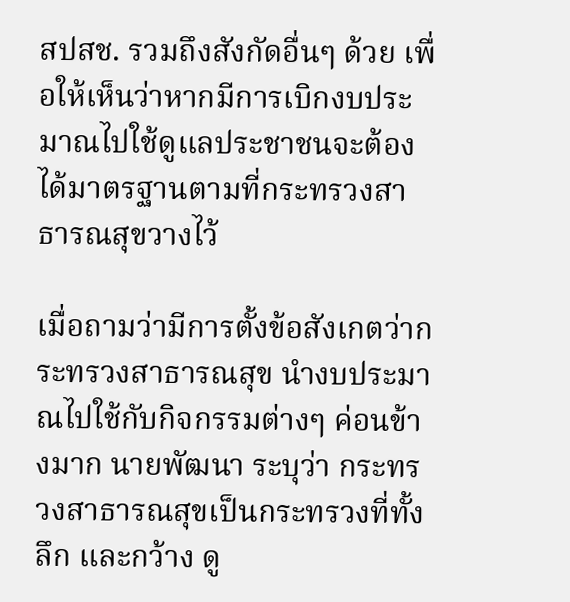สปสช. รวมถึงสังกัดอื่นๆ ด้วย เพื่อให้เห็นว่าหากมีการเบิกงบประมาณไปใช้ดูแลประชาชนจะต้องได้มาตรฐานตามที่กระทรวงสาธารณสุขวางไว้

เมื่อถามว่ามีการตั้งข้อสังเกตว่ากระทรวงสาธารณสุข นำงบประมาณไปใช้กับกิจกรรมต่างๆ ค่อนข้างมาก นายพัฒนา ระบุว่า กระทรวงสาธารณสุขเป็นกระทรวงที่ทั้งลึก และกว้าง ดู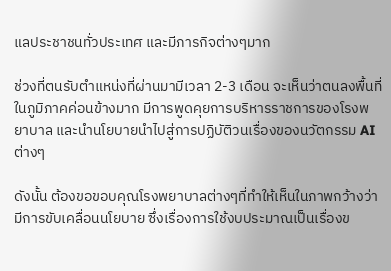แลประชาชนทั่วประเทศ และมีภารกิจต่างๆมาก

ช่วงที่ตนรับตำแหน่งที่ผ่านมามีเวลา 2-3 เดือน จะเห็นว่าตนลงพื้นที่ในภูมิภาคค่อนข้างมาก มีการพูดคุยการบริหารราชการของโรงพยาบาล และนำนโยบายนำไปสู่การปฏิบัติวนเรื่องของนวัตกรรม AI ต่างๆ

ดังนั้น ต้องขอขอบคุณโรงพยาบาลต่างๆที่ทำให้เห็นในภาพกว้างว่ามีการขับเคลื่อนนโยบาย ซึ่งเรื่องการใช้งบประมาณเป็นเรื่องข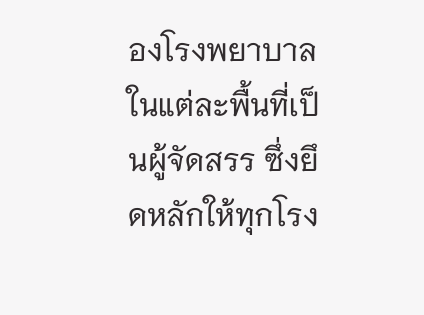องโรงพยาบาลในแต่ละพื้นที่เป็นผู้จัดสรร ซึ่งยึดหลักให้ทุกโรง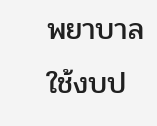พยาบาลใช้งบป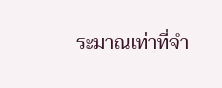ระมาณเท่าที่จำ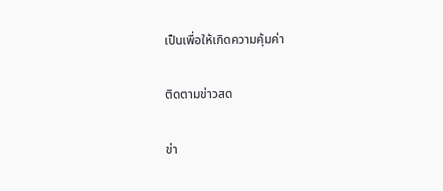เป็นเพื่อให้เกิดความคุ้มค่า

ติดตามข่าวสด

ข่า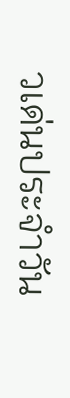วเด่นประจำวัน